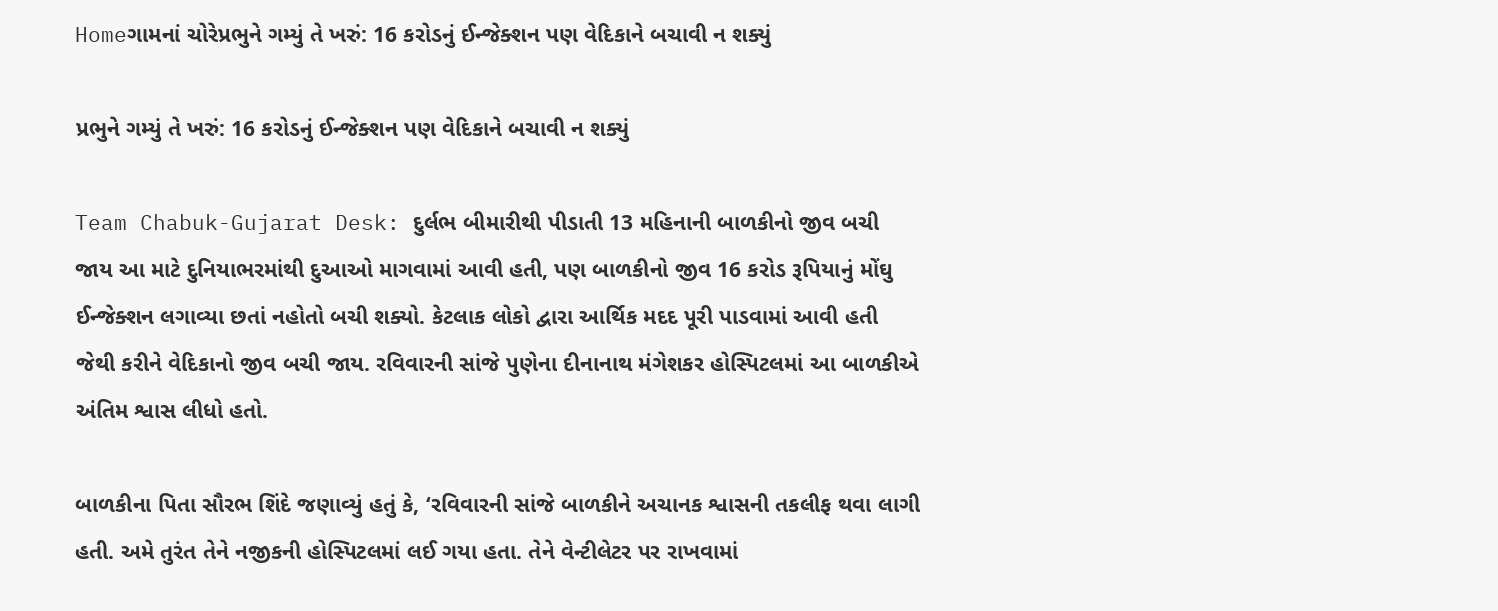Homeગામનાં ચોરેપ્રભુને ગમ્યું તે ખરું: 16 કરોડનું ઈન્જેક્શન પણ વેદિકાને બચાવી ન શક્યું

પ્રભુને ગમ્યું તે ખરું: 16 કરોડનું ઈન્જેક્શન પણ વેદિકાને બચાવી ન શક્યું

Team Chabuk-Gujarat Desk: દુર્લભ બીમારીથી પીડાતી 13 મહિનાની બાળકીનો જીવ બચી જાય આ માટે દુનિયાભરમાંથી દુઆઓ માગવામાં આવી હતી, પણ બાળકીનો જીવ 16 કરોડ રૂપિયાનું મોંઘુ ઈન્જેક્શન લગાવ્યા છતાં નહોતો બચી શક્યો. કેટલાક લોકો દ્વારા આર્થિક મદદ પૂરી પાડવામાં આવી હતી જેથી કરીને વેદિકાનો જીવ બચી જાય. રવિવારની સાંજે પુણેના દીનાનાથ મંગેશકર હોસ્પિટલમાં આ બાળકીએ અંતિમ શ્વાસ લીધો હતો.

બાળકીના પિતા સૌરભ શિંદે જણાવ્યું હતું કે, ‘રવિવારની સાંજે બાળકીને અચાનક શ્વાસની તકલીફ થવા લાગી હતી. અમે તુરંત તેને નજીકની હોસ્પિટલમાં લઈ ગયા હતા. તેને વેન્ટીલેટર પર રાખવામાં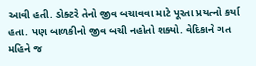આવી હતી. ડોક્ટરે તેનો જીવ બચાવવા માટે પૂરતા પ્રયત્નો કર્યા હતા. પણ બાળકીનો જીવ બચી નહોતો શક્યો. વેદિકાને ગત મહિને જ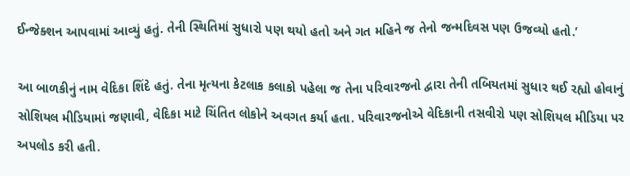ઈન્જેક્શન આપવામાં આવ્યું હતું. તેની સ્થિતિમાં સુધારો પણ થયો હતો અને ગત મહિને જ તેનો જન્મદિવસ પણ ઉજવ્યો હતો.’

આ બાળકીનું નામ વેદિકા શિંદે હતું. તેના મૃત્યના કેટલાક કલાકો પહેલા જ તેના પરિવારજનો દ્વારા તેની તબિયતમાં સુધાર થઈ રહ્યો હોવાનું સોશિયલ મીડિયામાં જણાવી, વેદિકા માટે ચિંતિત લોકોને અવગત કર્યા હતા. પરિવારજનોએ વેદિકાની તસવીરો પણ સોશિયલ મીડિયા પર અપલોડ કરી હતી.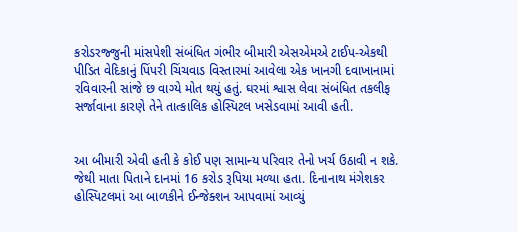કરોડરજ્જુની માંસપેશી સંબંધિત ગંભીર બીમારી એસએમએ ટાઈપ-એકથી પીડિત વેદિકાનું પિંપરી ચિંચવાડ વિસ્તારમાં આવેલા એક ખાનગી દવાખાનામાં રવિવારની સાંજે છ વાગ્યે મોત થયું હતું. ઘરમાં શ્વાસ લેવા સંબંધિત તકલીફ સર્જાવાના કારણે તેને તાત્કાલિક હોસ્પિટલ ખસેડવામાં આવી હતી.


આ બીમારી એવી હતી કે કોઈ પણ સામાન્ય પરિવાર તેનો ખર્ચ ઉઠાવી ન શકે. જેથી માતા પિતાને દાનમાં 16 કરોડ રૂપિયા મળ્યા હતા. દિનાનાથ મંગેશકર હોસ્પિટલમાં આ બાળકીને ઈન્જેક્શન આપવામાં આવ્યું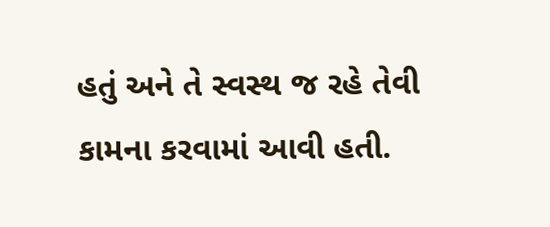હતું અને તે સ્વસ્થ જ રહે તેવી કામના કરવામાં આવી હતી.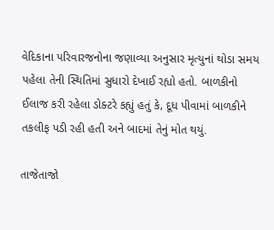વેદિકાના પરિવારજનોના જણાવ્યા અનુસાર મૃત્યુનાં થોડા સમય પહેલા તેની સ્થિતિમાં સુધારો દેખાઈ રહ્યો હતો. બાળકીનો ઈલાજ કરી રહેલા ડોક્ટરે કહ્યું હતું કે, દૂધ પીવામાં બાળકીને તકલીફ પડી રહી હતી અને બાદમાં તેનું મોત થયું.

તાજેતાજો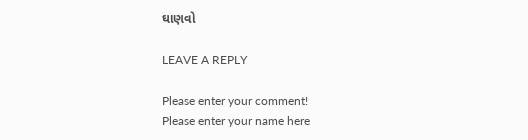ઘાણવો

LEAVE A REPLY

Please enter your comment!
Please enter your name here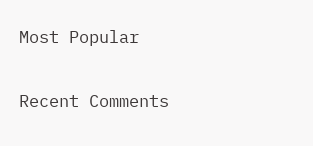Most Popular

Recent Comments